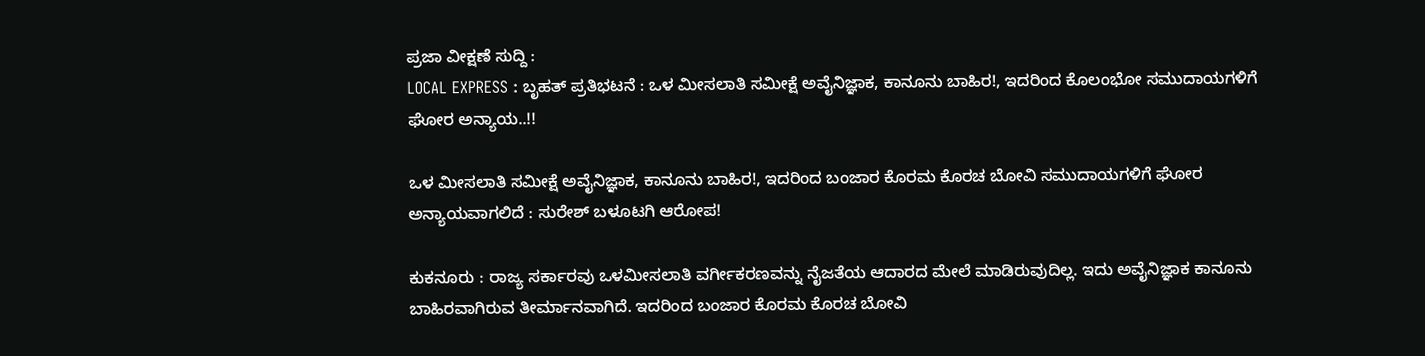ಪ್ರಜಾ ವೀಕ್ಷಣೆ ಸುದ್ದಿ :
LOCAL EXPRESS : ಬೃಹತ್ ಪ್ರತಿಭಟನೆ : ಒಳ ಮೀಸಲಾತಿ ಸಮೀಕ್ಷೆ ಅವೈನಿಜ್ಞಾಕ, ಕಾನೂನು ಬಾಹಿರ!, ಇದರಿಂದ ಕೊಲಂಭೋ ಸಮುದಾಯಗಳಿಗೆ ಘೋರ ಅನ್ಯಾಯ..!!

ಒಳ ಮೀಸಲಾತಿ ಸಮೀಕ್ಷೆ ಅವೈನಿಜ್ಞಾಕ, ಕಾನೂನು ಬಾಹಿರ!, ಇದರಿಂದ ಬಂಜಾರ ಕೊರಮ ಕೊರಚ ಬೋವಿ ಸಮುದಾಯಗಳಿಗೆ ಘೋರ ಅನ್ಯಾಯವಾಗಲಿದೆ : ಸುರೇಶ್ ಬಳೂಟಗಿ ಆರೋಪ!

ಕುಕನೂರು : ರಾಜ್ಯ ಸರ್ಕಾರವು ಒಳಮೀಸಲಾತಿ ವರ್ಗೀಕರಣವನ್ನು ನೈಜತೆಯ ಆದಾರದ ಮೇಲೆ ಮಾಡಿರುವುದಿಲ್ಲ. ಇದು ಅವೈನಿಜ್ಞಾಕ ಕಾನೂನು ಬಾಹಿರವಾಗಿರುವ ತೀರ್ಮಾನವಾಗಿದೆ. ಇದರಿಂದ ಬಂಜಾರ ಕೊರಮ ಕೊರಚ ಬೋವಿ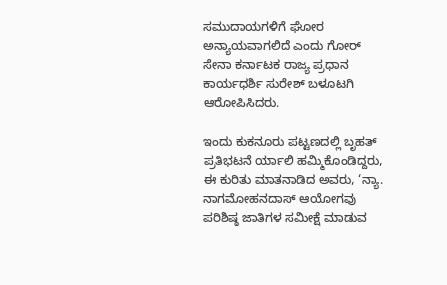ಸಮುದಾಯಗಳಿಗೆ ಘೋರ ಅನ್ಯಾಯವಾಗಲಿದೆ ಎಂದು ಗೋರ್ ಸೇನಾ ಕರ್ನಾಟಕ ರಾಜ್ಯ ಪ್ರಧಾನ ಕಾರ್ಯಧರ್ಶಿ ಸುರೇಶ್ ಬಳೂಟಗಿ ಆರೋಪಿಸಿದರು.

ಇಂದು ಕುಕನೂರು ಪಟ್ಟಣದಲ್ಲಿ ಬೃಹತ್ ಪ್ರತಿಭಟನೆ ರ್ಯಾಲಿ ಹಮ್ಮಿಕೊಂಡಿದ್ದರು, ಈ ಕುರಿತು ಮಾತನಾಡಿದ ಅವರು, ‘ನ್ಯಾ. ನಾಗಮೋಹನದಾಸ್ ಆಯೋಗವು ಪರಿಶಿಷ್ಠ ಜಾತಿಗಳ ಸಮೀಕ್ಷೆ ಮಾಡುವ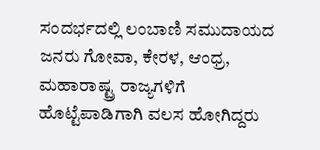ಸಂದರ್ಭದಲ್ಲಿ ಲಂಬಾಣಿ ಸಮುದಾಯದ ಜನರು ಗೋವಾ, ಕೇರಳ, ಆಂಧ್ರ, ಮಹಾರಾಷ್ಟ್ರ ರಾಜ್ಯಗಳಿಗೆ ಹೊಟ್ಟೆಪಾಡಿಗಾಗಿ ವಲಸ ಹೋಗಿದ್ದರು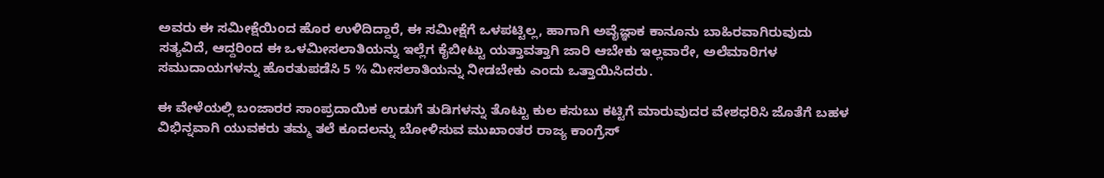ಅವರು ಈ ಸಮೀಕ್ಷೆಯಿಂದ ಹೊರ ಉಳಿದಿದ್ದಾರೆ, ಈ ಸಮೀಕ್ಷೆಗೆ ಒಳಪಟ್ಟಿಲ್ಲ, ಹಾಗಾಗಿ ಅವೈಜ್ಞಾಕ ಕಾನೂನು ಬಾಹಿರವಾಗಿರುವುದು ಸತ್ಯವಿದೆ, ಆದ್ದರಿಂದ ಈ ಒಳಮೀಸಲಾತಿಯನ್ನು ಇಲ್ಲೆಗ ಕೈಬೀಟ್ಟು ಯತ್ತಾವತ್ತಾಗಿ ಜಾರಿ ಆಬೇಕು ಇಲ್ಲವಾರೇ, ಅಲೆಮಾರಿಗಳ ಸಮುದಾಯಗಳನ್ನು ಹೊರತುಪಡೆಸಿ 5 % ಮೀಸಲಾತಿಯನ್ನು ನೀಡಬೇಕು ಎಂದು ಒತ್ತಾಯಿಸಿದರು.

ಈ ವೇಳೆಯಲ್ಲಿ ಬಂಜಾರರ ಸಾಂಪ್ರದಾಯಿಕ ಉಡುಗೆ ತುಡಿಗಳನ್ನು ತೊಟ್ಟು ಕುಲ ಕಸುಬು ಕಟ್ಟಿಗೆ ಮಾರುವುದರ ವೇಶಧರಿಸಿ ಜೊತೆಗೆ ಬಹಳ ವಿಭಿನ್ನವಾಗಿ ಯುವಕರು ತಮ್ಮ ತಲೆ ಕೂದಲನ್ನು ಬೋಳಿಸುವ ಮುಖಾಂತರ ರಾಜ್ಯ ಕಾಂಗ್ರೆಸ್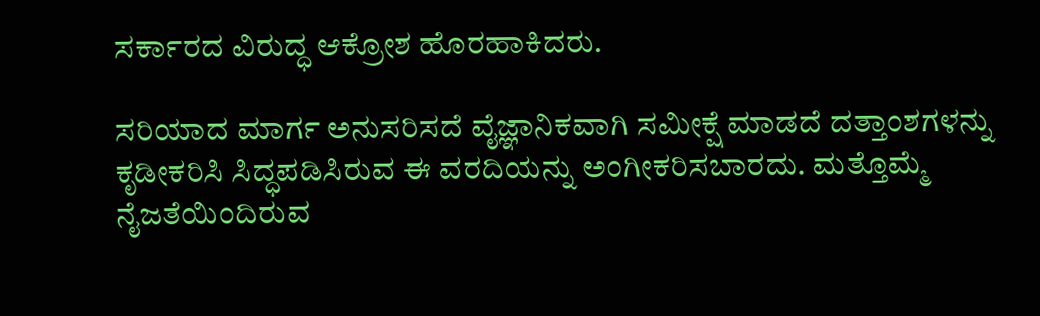ಸರ್ಕಾರದ ವಿರುದ್ಧ ಆಕ್ರೋಶ ಹೊರಹಾಕಿದರು.

ಸರಿಯಾದ ಮಾರ್ಗ ಅನುಸರಿಸದೆ ವೈಜ್ಞಾನಿಕವಾಗಿ ಸಮೀಕ್ಷೆ ಮಾಡದೆ ದತ್ತಾಂಶಗಳನ್ನು ಕೃಡೀಕರಿಸಿ ಸಿದ್ಧಪಡಿಸಿರುವ ಈ ವರದಿಯನ್ನು ಅಂಗೀಕರಿಸಬಾರದು. ಮತ್ತೊಮ್ಮೆ ನೈಜತೆಯಿಂದಿರುವ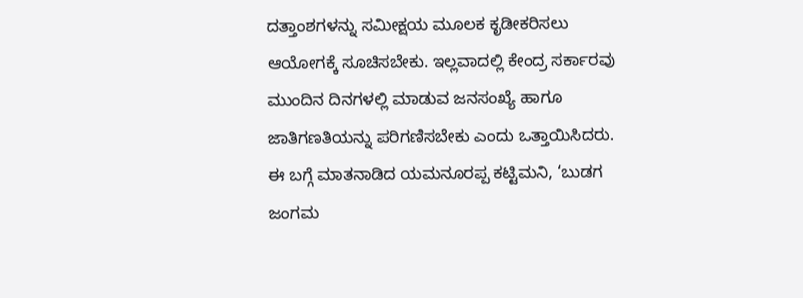ದತ್ತಾಂಶಗಳನ್ನು ಸಮೀಕ್ಷಯ ಮೂಲಕ ಕೃಡೀಕರಿಸಲು ಆಯೋಗಕ್ಕೆ ಸೂಚಿಸಬೇಕು. ಇಲ್ಲವಾದಲ್ಲಿ ಕೇಂದ್ರ ಸರ್ಕಾರವು ಮುಂದಿನ ದಿನಗಳಲ್ಲಿ ಮಾಡುವ ಜನಸಂಖ್ಯೆ ಹಾಗೂ ಜಾತಿಗಣತಿಯನ್ನು ಪರಿಗಣಿಸಬೇಕು ಎಂದು ಒತ್ತಾಯಿಸಿದರು.
ಈ ಬಗ್ಗೆ ಮಾತನಾಡಿದ ಯಮನೂರಪ್ಪ ಕಟ್ಟಿಮನಿ, ‘ಬುಡಗ ಜಂಗಮ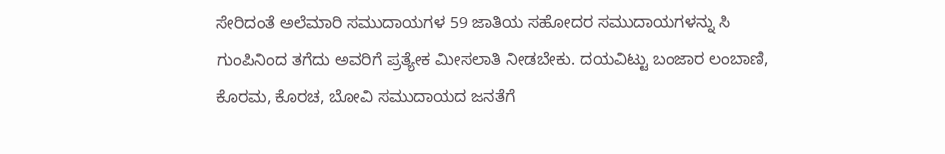ಸೇರಿದಂತೆ ಅಲೆಮಾರಿ ಸಮುದಾಯಗಳ 59 ಜಾತಿಯ ಸಹೋದರ ಸಮುದಾಯಗಳನ್ನು ಸಿ ಗುಂಪಿನಿಂದ ತಗೆದು ಅವರಿಗೆ ಪ್ರತ್ಯೇಕ ಮೀಸಲಾತಿ ನೀಡಬೇಕು. ದಯವಿಟ್ಟು ಬಂಜಾರ ಲಂಬಾಣಿ, ಕೊರಮ, ಕೊರಚ, ಬೋವಿ ಸಮುದಾಯದ ಜನತೆಗೆ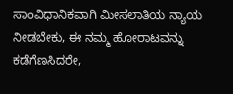ಸಾಂವಿಧಾನಿಕವಾಗಿ ಮೀಸಲಾತಿಯ ನ್ಯಾಯ ನೀಡಬೇಕು, ಈ ನಮ್ಮ ಹೋರಾಟವನ್ನು ಕಡೆಗೆಣಸಿದರೇ,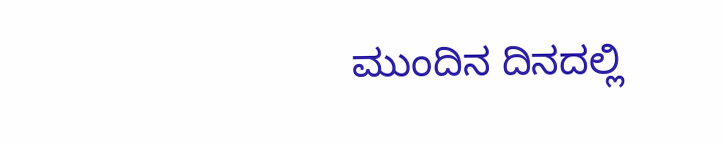ಮುಂದಿನ ದಿನದಲ್ಲಿ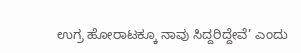ಉಗ್ರ ಹೋರಾಟಕ್ಕೂ ನಾವು ಸಿದ್ದರಿದ್ದೇವೆ’ ಎಂದು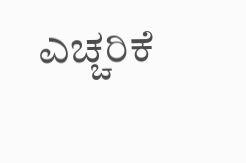ಎಚ್ಚರಿಕೆ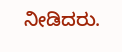ನೀಡಿದರು.